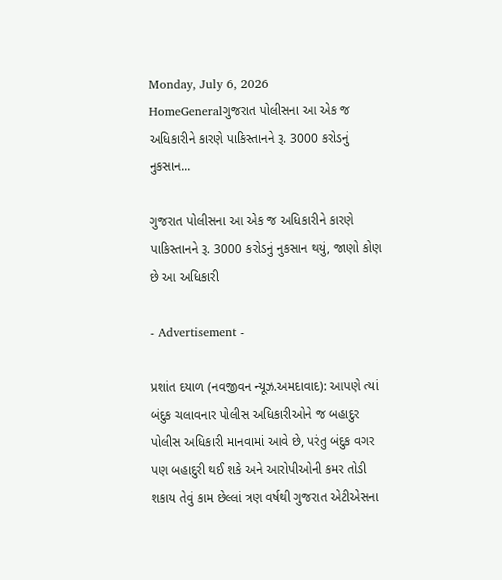Monday, July 6, 2026
HomeGeneralગુજરાત પોલીસના આ એક જ અધિકારીને કારણે પાકિસ્તાનને રૂ. 3000 કરોડનું નુકસાન...

ગુજરાત પોલીસના આ એક જ અધિકારીને કારણે પાકિસ્તાનને રૂ. 3000 કરોડનું નુકસાન થયું, જાણો કોણ છે આ અધિકારી

- Advertisement -

પ્રશાંત દયાળ (નવજીવન ન્યૂઝ.અમદાવાદ): આપણે ત્યાં બંદુક ચલાવનાર પોલીસ અધિકારીઓને જ બહાદુર પોલીસ અધિકારી માનવામાં આવે છે, પરંતુ બંદુક વગર પણ બહાદુરી થઈ શકે અને આરોપીઓની કમર તોડી શકાય તેવું કામ છેલ્લાં ત્રણ વર્ષથી ગુજરાત એટીએસના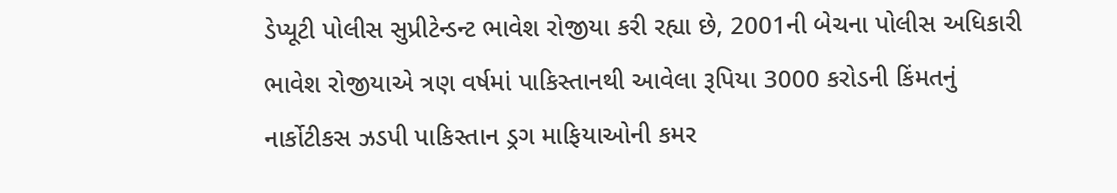ડેપ્યૂટી પોલીસ સુપ્રીટેન્ડન્ટ ભાવેશ રોજીયા કરી રહ્યા છે, 2001ની બેચના પોલીસ અધિકારી ભાવેશ રોજીયાએ ત્રણ વર્ષમાં પાકિસ્તાનથી આવેલા રૂપિયા 3000 કરોડની કિંમતનું નાર્કોટીકસ ઝડપી પાકિસ્તાન ડ્રગ માફિયાઓની કમર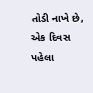તોડી નાખે છે, એક દિવસ પહેલા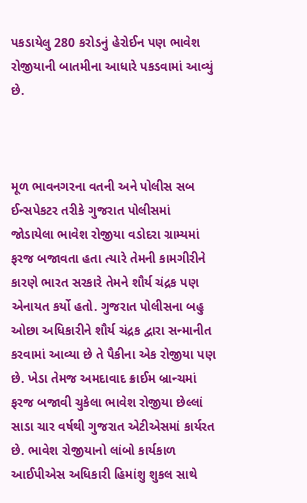પકડાયેલુ 280 કરોડનું હેરોઈન પણ ભાવેશ રોજીયાની બાતમીના આધારે પકડવામાં આવ્યું છે.



મૂળ ભાવનગરના વતની અને પોલીસ સબ ઈન્સપેકટર તરીકે ગુજરાત પોલીસમાં જોડાયેલા ભાવેશ રોજીયા વડોદરા ગ્રામ્યમાં ફરજ બજાવતા હતા ત્યારે તેમની કામગીરીને કારણે ભારત સરકારે તેમને શૌર્ય ચંદ્રક પણ એનાયત કર્યો હતો. ગુજરાત પોલીસના બહુ ઓછા અધિકારીને શૌર્ય ચંદ્રક દ્વારા સન્માનીત કરવામાં આવ્યા છે તે પૈકીના એક રોજીયા પણ છે. ખેડા તેમજ અમદાવાદ ક્રાઈમ બ્રાન્ચમાં ફરજ બજાવી ચુકેલા ભાવેશ રોજીયા છેલ્લાં સાડા ચાર વર્ષથી ગુજરાત એટીએસમાં કાર્યરત છે. ભાવેશ રોજીયાનો લાંબો કાર્યકાળ આઈપીએસ અધિકારી હિમાંશુ શુકલ સાથે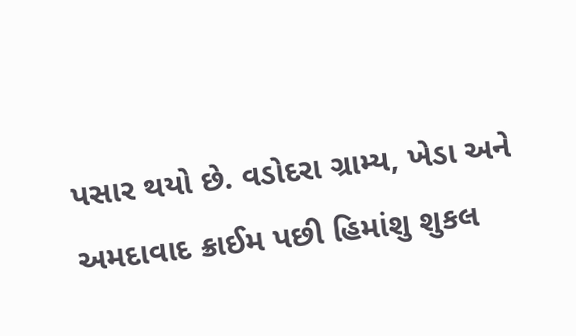પસાર થયો છે. વડોદરા ગ્રામ્ય, ખેડા અને અમદાવાદ ક્રાઈમ પછી હિમાંશુ શુકલ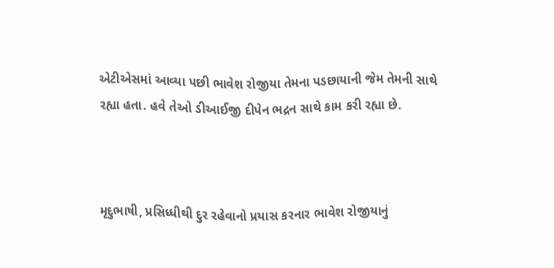એટીએસમાં આવ્યા પછી ભાવેશ રોજીયા તેમના પડછાયાની જેમ તેમની સાથે રહ્યા હતા. હવે તેઓ ડીઆઈજી દીપેન ભદ્રન સાથે કામ કરી રહ્યા છે.



મૃદુભાષી, પ્રસિધ્ધીથી દુર રહેવાનો પ્રયાસ કરનાર ભાવેશ રોજીયાનું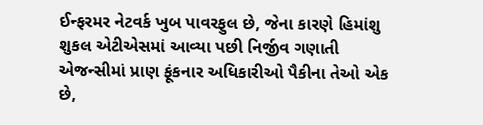ઈન્ફરમર નેટવર્ક ખુબ પાવરફુલ છે, જેના કારણે હિમાંશુ શુકલ એટીએસમાં આવ્યા પછી નિર્જીવ ગણાતી એજન્સીમાં પ્રાણ ફૂંકનાર અધિકારીઓ પૈકીના તેઓ એક છે,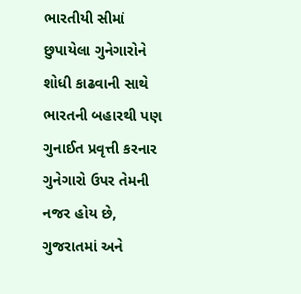ભારતીયી સીમાં છુપાયેલા ગુનેગારોને શોધી કાઢવાની સાથે ભારતની બહારથી પણ ગુનાઈત પ્રવૃત્તી કરનાર ગુનેગારો ઉપર તેમની નજર હોય છે, ગુજરાતમાં અને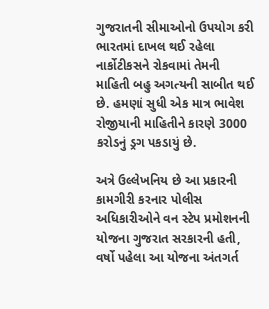ગુજરાતની સીમાઓનો ઉપયોગ કરી ભારતમાં દાખલ થઈ રહેલા નાર્કોટીકસને રોકવામાં તેમની માહિતી બહુ અગત્યની સાબીત થઈ છે. હમણાં સુધી એક માત્ર ભાવેશ રોજીયાની માહિતીને કારણે 3000 કરોડનું ડ્રગ પકડાયું છે.

અત્રે ઉલ્લેખનિય છે આ પ્રકારની કામગીરી કરનાર પોલીસ અધિકારીઓને વન સ્ટેપ પ્રમોશનની યોજના ગુજરાત સરકારની હતી, વર્ષો પહેલા આ યોજના અંતગર્ત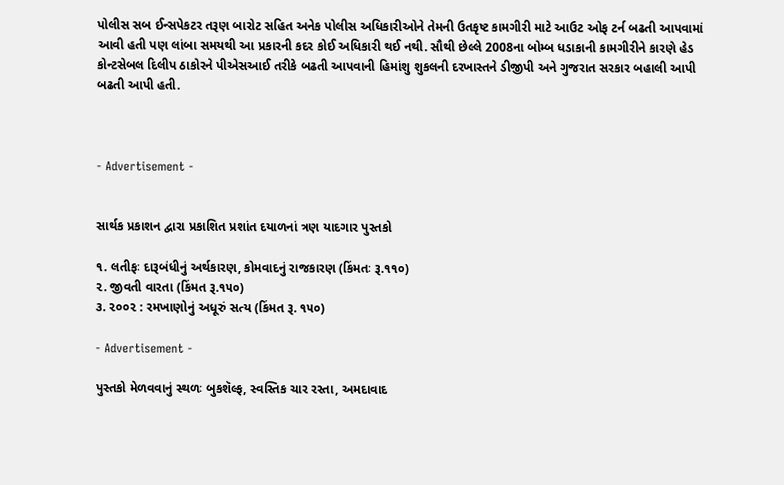પોલીસ સબ ઈન્સપેકટર તરૂણ બારોટ સહિત અનેક પોલીસ અધિકારીઓને તેમની ઉતકૃષ્ટ કામગીરી માટે આઉટ ઓફ ટર્ન બઢતી આપવામાં આવી હતી પણ લાંબા સમયથી આ પ્રકારની કદર કોઈ અધિકારી થઈ નથી. સૌથી છેલ્લે 2008ના બોમ્બ ધડાકાની કામગીરીને કારણે હેડ કોન્ટસેબલ દિલીપ ઠાકોરને પીએસઆઈ તરીકે બઢતી આપવાની હિમાંશુ શુકલની દરખાસ્તને ડીજીપી અને ગુજરાત સરકાર બહાલી આપી બઢતી આપી હતી.



- Advertisement -


સાર્થક પ્રકાશન દ્વારા પ્રકાશિત પ્રશાંત દયાળનાં ત્રણ યાદગાર પુસ્તકો

૧. લતીફઃ દારૂબંધીનું અર્થકારણ, કોમવાદનું રાજકારણ (કિંમતઃ રૂ.૧૧૦)
૨. જીવતી વારતા (કિંમત રૂ.૧૫૦)
૩. ૨૦૦૨ : રમખાણોનું અધૂરું સત્ય (કિંમત રૂ. ૧૫૦)

- Advertisement -

પુસ્તકો મેળવવાનું સ્થળઃ બુકશૅલ્ફ, સ્વસ્તિક ચાર રસ્તા, અમદાવાદ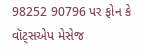98252 90796 પર ફોન કે વૉટ્સએપ મેસેજ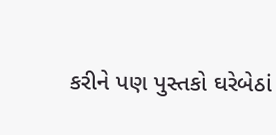કરીને પણ પુસ્તકો ઘરેબેઠાં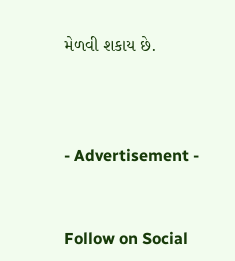મેળવી શકાય છે.



- Advertisement -


Follow on Social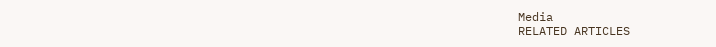Media
RELATED ARTICLES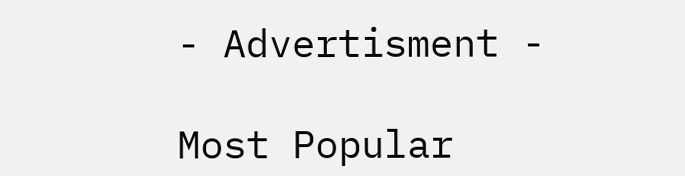- Advertisment -

Most Popular